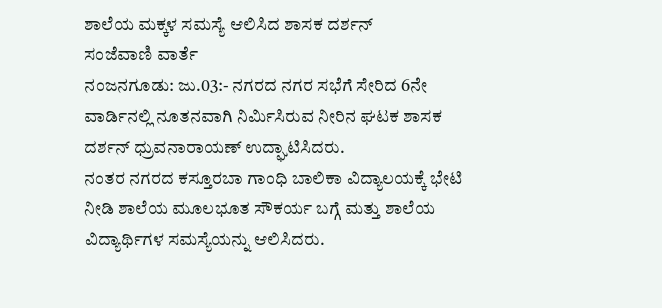ಶಾಲೆಯ ಮಕ್ಕಳ ಸಮಸ್ಯೆ ಆಲಿಸಿದ ಶಾಸಕ ದರ್ಶನ್
ಸಂಜೆವಾಣಿ ವಾರ್ತೆ
ನಂಜನಗೂಡು: ಜು.03:- ನಗರದ ನಗರ ಸಭೆಗೆ ಸೇರಿದ 6ನೇ ವಾರ್ಡಿನಲ್ಲಿ ನೂತನವಾಗಿ ನಿರ್ಮಿಸಿರುವ ನೀರಿನ ಘಟಕ ಶಾಸಕ ದರ್ಶನ್ ಧ್ರುವನಾರಾಯಣ್ ಉದ್ಘಾಟಿಸಿದರು.
ನಂತರ ನಗರದ ಕಸ್ತೂರಬಾ ಗಾಂಧಿ ಬಾಲಿಕಾ ವಿದ್ಯಾಲಯಕ್ಕೆ ಭೇಟಿ ನೀಡಿ ಶಾಲೆಯ ಮೂಲಭೂತ ಸೌಕರ್ಯ ಬಗ್ಗೆ ಮತ್ತು ಶಾಲೆಯ ವಿದ್ಯಾರ್ಥಿಗಳ ಸಮಸ್ಯೆಯನ್ನು ಆಲಿಸಿದರು.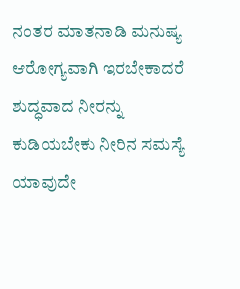ನಂತರ ಮಾತನಾಡಿ ಮನುಷ್ಯ ಆರೋಗ್ಯವಾಗಿ ಇರಬೇಕಾದರೆ ಶುದ್ಧವಾದ ನೀರನ್ನು ಕುಡಿಯಬೇಕು ನೀರಿನ ಸಮಸ್ಯೆ ಯಾವುದೇ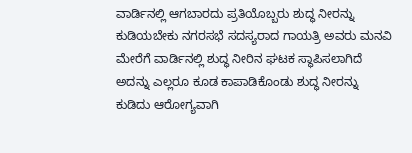ವಾರ್ಡಿನಲ್ಲಿ ಆಗಬಾರದು ಪ್ರತಿಯೊಬ್ಬರು ಶುದ್ಧ ನೀರನ್ನು ಕುಡಿಯಬೇಕು ನಗರಸಭೆ ಸದಸ್ಯರಾದ ಗಾಯತ್ರಿ ಅವರು ಮನವಿ ಮೇರೆಗೆ ವಾರ್ಡಿನಲ್ಲಿ ಶುದ್ಧ ನೀರಿನ ಘಟಕ ಸ್ಥಾಪಿಸಲಾಗಿದೆ ಅದನ್ನು ಎಲ್ಲರೂ ಕೂಡ ಕಾಪಾಡಿಕೊಂಡು ಶುದ್ಧ ನೀರನ್ನು ಕುಡಿದು ಆರೋಗ್ಯವಾಗಿ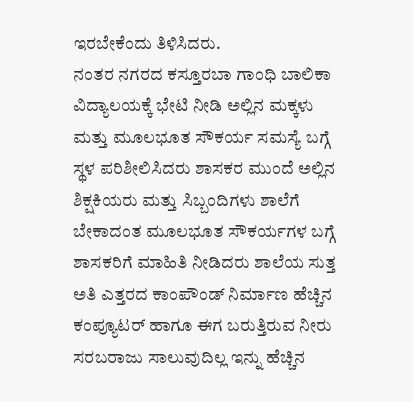ಇರಬೇಕೆಂದು ತಿಳಿಸಿದರು.
ನಂತರ ನಗರದ ಕಸ್ತೂರಬಾ ಗಾಂಧಿ ಬಾಲಿಕಾ ವಿದ್ಯಾಲಯಕ್ಕೆ ಭೇಟಿ ನೀಡಿ ಅಲ್ಲಿನ ಮಕ್ಕಳು ಮತ್ತು ಮೂಲಭೂತ ಸೌಕರ್ಯ ಸಮಸ್ಯೆ ಬಗ್ಗೆ ಸ್ಥಳ ಪರಿಶೀಲಿಸಿದರು ಶಾಸಕರ ಮುಂದೆ ಅಲ್ಲಿನ ಶಿಕ್ಷಕಿಯರು ಮತ್ತು ಸಿಬ್ಬಂದಿಗಳು ಶಾಲೆಗೆ ಬೇಕಾದಂತ ಮೂಲಭೂತ ಸೌಕರ್ಯಗಳ ಬಗ್ಗೆ ಶಾಸಕರಿಗೆ ಮಾಹಿತಿ ನೀಡಿದರು ಶಾಲೆಯ ಸುತ್ತ ಅತಿ ಎತ್ತರದ ಕಾಂಪೌಂಡ್ ನಿರ್ಮಾಣ ಹೆಚ್ಚಿನ ಕಂಪ್ಯೂಟರ್ ಹಾಗೂ ಈಗ ಬರುತ್ತಿರುವ ನೀರು ಸರಬರಾಜು ಸಾಲುವುದಿಲ್ಲ ಇನ್ನು ಹೆಚ್ಚಿನ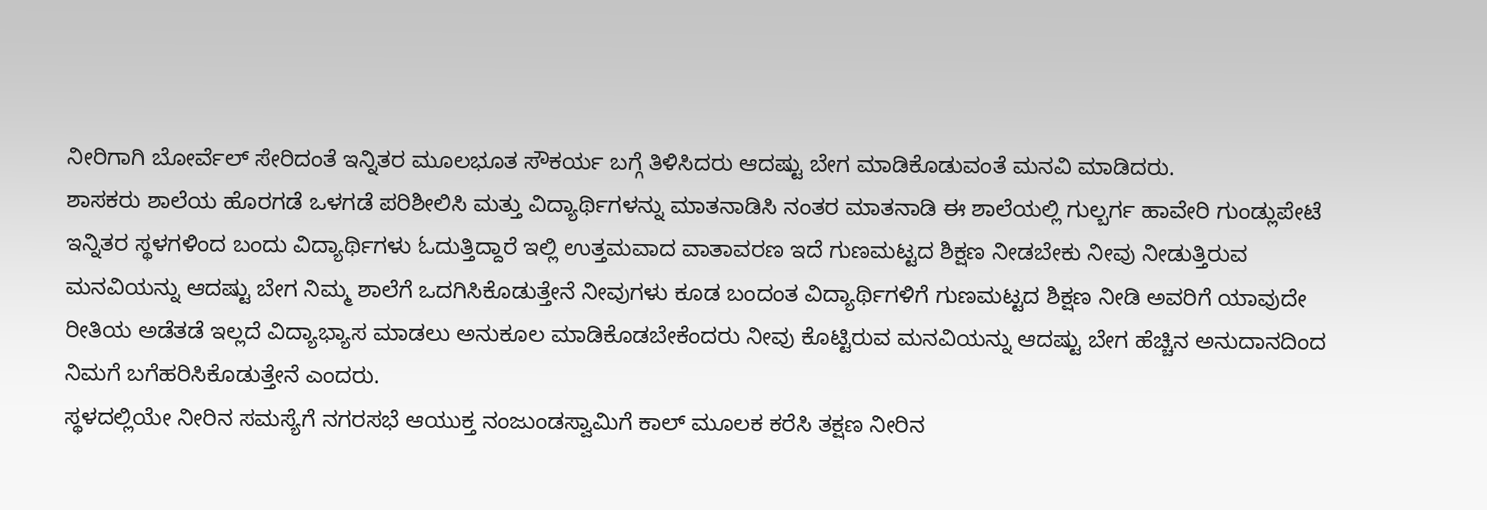ನೀರಿಗಾಗಿ ಬೋರ್ವೆಲ್ ಸೇರಿದಂತೆ ಇನ್ನಿತರ ಮೂಲಭೂತ ಸೌಕರ್ಯ ಬಗ್ಗೆ ತಿಳಿಸಿದರು ಆದಷ್ಟು ಬೇಗ ಮಾಡಿಕೊಡುವಂತೆ ಮನವಿ ಮಾಡಿದರು.
ಶಾಸಕರು ಶಾಲೆಯ ಹೊರಗಡೆ ಒಳಗಡೆ ಪರಿಶೀಲಿಸಿ ಮತ್ತು ವಿದ್ಯಾರ್ಥಿಗಳನ್ನು ಮಾತನಾಡಿಸಿ ನಂತರ ಮಾತನಾಡಿ ಈ ಶಾಲೆಯಲ್ಲಿ ಗುಲ್ಬರ್ಗ ಹಾವೇರಿ ಗುಂಡ್ಲುಪೇಟೆ ಇನ್ನಿತರ ಸ್ಥಳಗಳಿಂದ ಬಂದು ವಿದ್ಯಾರ್ಥಿಗಳು ಓದುತ್ತಿದ್ದಾರೆ ಇಲ್ಲಿ ಉತ್ತಮವಾದ ವಾತಾವರಣ ಇದೆ ಗುಣಮಟ್ಟದ ಶಿಕ್ಷಣ ನೀಡಬೇಕು ನೀವು ನೀಡುತ್ತಿರುವ ಮನವಿಯನ್ನು ಆದಷ್ಟು ಬೇಗ ನಿಮ್ಮ ಶಾಲೆಗೆ ಒದಗಿಸಿಕೊಡುತ್ತೇನೆ ನೀವುಗಳು ಕೂಡ ಬಂದಂತ ವಿದ್ಯಾರ್ಥಿಗಳಿಗೆ ಗುಣಮಟ್ಟದ ಶಿಕ್ಷಣ ನೀಡಿ ಅವರಿಗೆ ಯಾವುದೇ ರೀತಿಯ ಅಡೆತಡೆ ಇಲ್ಲದೆ ವಿದ್ಯಾಭ್ಯಾಸ ಮಾಡಲು ಅನುಕೂಲ ಮಾಡಿಕೊಡಬೇಕೆಂದರು ನೀವು ಕೊಟ್ಟಿರುವ ಮನವಿಯನ್ನು ಆದಷ್ಟು ಬೇಗ ಹೆಚ್ಚಿನ ಅನುದಾನದಿಂದ ನಿಮಗೆ ಬಗೆಹರಿಸಿಕೊಡುತ್ತೇನೆ ಎಂದರು.
ಸ್ಥಳದಲ್ಲಿಯೇ ನೀರಿನ ಸಮಸ್ಯೆಗೆ ನಗರಸಭೆ ಆಯುಕ್ತ ನಂಜುಂಡಸ್ವಾಮಿಗೆ ಕಾಲ್ ಮೂಲಕ ಕರೆಸಿ ತಕ್ಷಣ ನೀರಿನ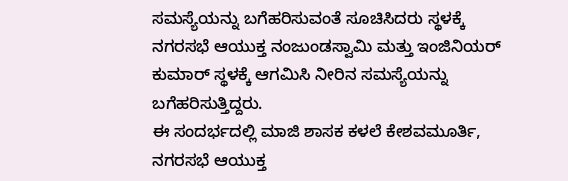ಸಮಸ್ಯೆಯನ್ನು ಬಗೆಹರಿಸುವಂತೆ ಸೂಚಿಸಿದರು ಸ್ಥಳಕ್ಕೆ ನಗರಸಭೆ ಆಯುಕ್ತ ನಂಜುಂಡಸ್ವಾಮಿ ಮತ್ತು ಇಂಜಿನಿಯರ್ ಕುಮಾರ್ ಸ್ಥಳಕ್ಕೆ ಆಗಮಿಸಿ ನೀರಿನ ಸಮಸ್ಯೆಯನ್ನು ಬಗೆಹರಿಸುತ್ತಿದ್ದರು.
ಈ ಸಂದರ್ಭದಲ್ಲಿ ಮಾಜಿ ಶಾಸಕ ಕಳಲೆ ಕೇಶವಮೂರ್ತಿ, ನಗರಸಭೆ ಆಯುಕ್ತ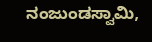ನಂಜುಂಡಸ್ವಾಮಿ,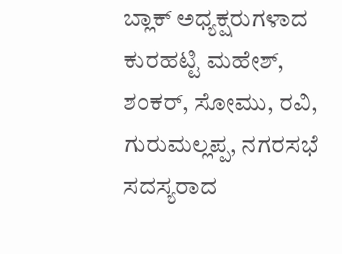ಬ್ಲಾಕ್ ಅಧ್ಯಕ್ಷರುಗಳಾದ ಕುರಹಟ್ಟಿ ಮಹೇಶ್, ಶಂಕರ್, ಸೋಮು, ರವಿ, ಗುರುಮಲ್ಲಪ್ಪ, ನಗರಸಭೆ ಸದಸ್ಯರಾದ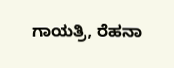ಗಾಯತ್ರಿ, ರೆಹನಾ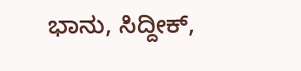ಭಾನು, ಸಿದ್ದೀಕ್,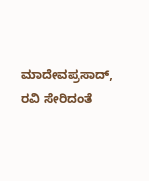ಮಾದೇವಪ್ರಸಾದ್, ರವಿ ಸೇರಿದಂತೆ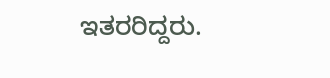ಇತರರಿದ್ದರು.